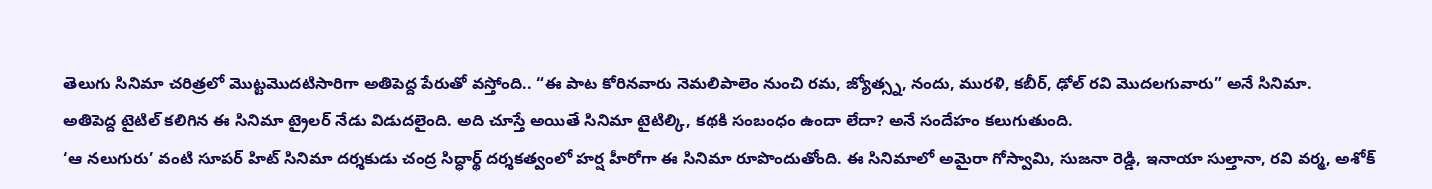తెలుగు సినిమా చరిత్రలో మొట్టమొదటిసారిగా అతిపెద్ద పేరుతో వస్తోంది.. “ఈ పాట కోరినవారు నెమలిపాలెం నుంచి రమ, జ్యోత్స్న, నందు, మురళి, కబీర్, ఢోల్ రవి మొదలగువారు” అనే సినిమా.
అతిపెద్ద టైటిల్ కలిగిన ఈ సినిమా ట్రైలర్ నేడు విడుదలైంది. అది చూస్తే అయితే సినిమా టైటిల్కి, కథకి సంబంధం ఉందా లేదా? అనే సందేహం కలుగుతుంది.
‘ఆ నలుగురు’ వంటి సూపర్ హిట్ సినిమా దర్శకుడు చంద్ర సిద్ధార్థ్ దర్శకత్వంలో హర్ష హీరోగా ఈ సినిమా రూపొందుతోంది. ఈ సినిమాలో అమైరా గోస్వామి, సుజనా రెడ్డి, ఇనాయా సుల్తానా, రవి వర్మ, అశోక్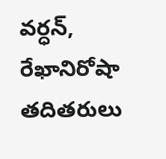వర్ధన్, రేఖానిరోషా తదితరులు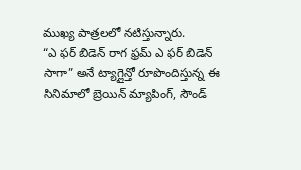ముఖ్య పాత్రలలో నటిస్తున్నారు.
“ఎ ఫర్ బిడెన్ రాగ ఫ్రమ్ ఎ ఫర్ బిడెన్ సాగా” అనే ట్యాగ్లైన్తో రూపొందిస్తున్న ఈ సినిమాలో బ్రెయిన్ మ్యాపింగ్, సౌండ్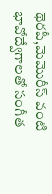థెరపీ,మెమొరీస్ వంటి భావోద్వేగాలతో సంగీత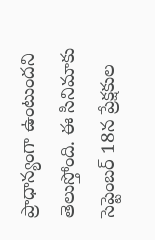ప్రాధాన్యంగా ఉంటుందని తెలుస్తోంది. ఈ సినిమాకు సెప్టెంబర్ 18న ప్రేక్షకుల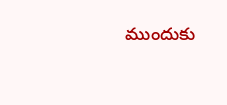ముందుకు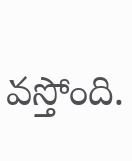వస్తోంది.